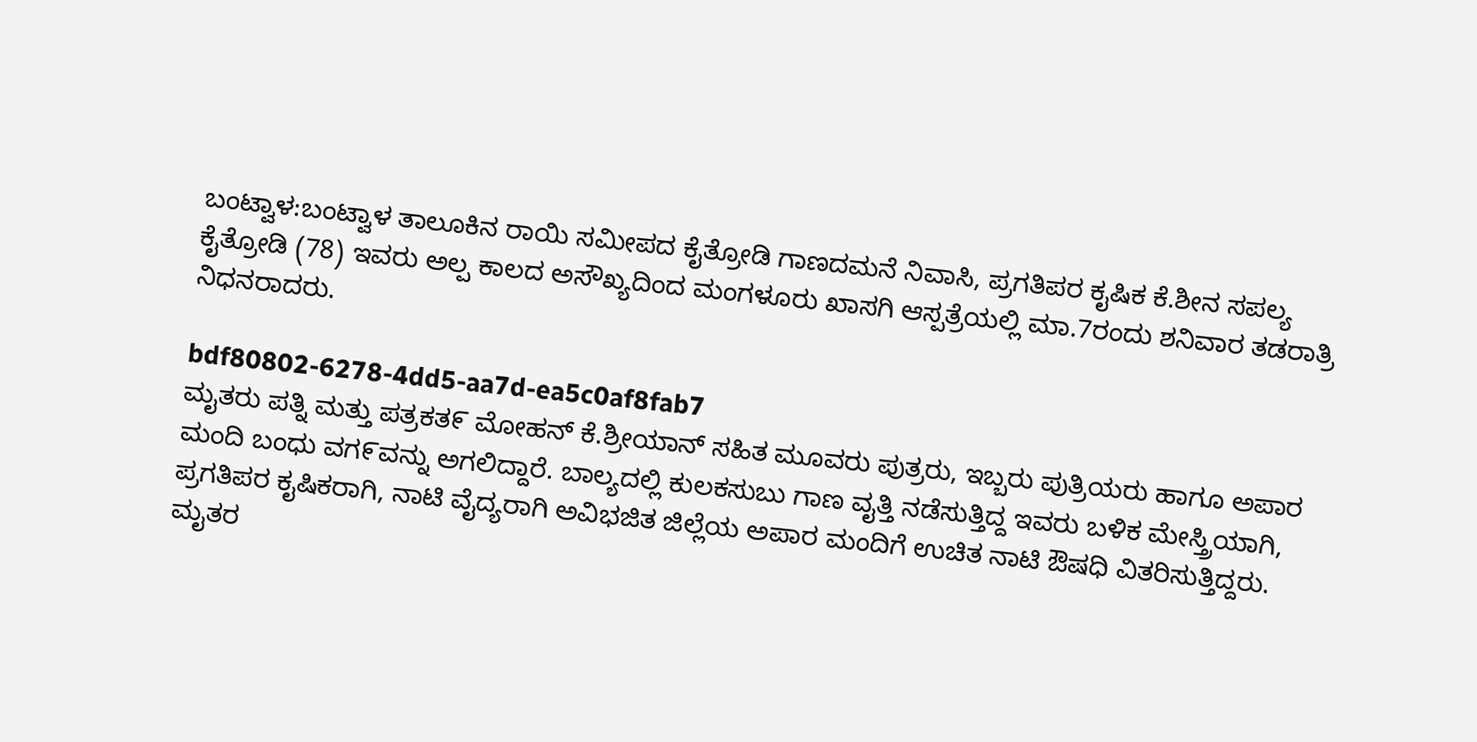ಬಂಟ್ವಾಳ:ಬಂಟ್ವಾಳ ತಾಲೂಕಿನ ರಾಯಿ ಸಮೀಪದ ಕೈತ್ರೋಡಿ ಗಾಣದಮನೆ ನಿವಾಸಿ, ಪ್ರಗತಿಪರ ಕೖಷಿಕ ಕೆ.ಶೀನ ಸಪಲ್ಯ ಕೈತ್ರೋಡಿ (78) ಇವರು ಅಲ್ಪ ಕಾಲದ ಅಸೌಖ್ಯದಿಂದ ಮಂಗಳೂರು ಖಾಸಗಿ ಆಸ್ಪತ್ರೆಯಲ್ಲಿ ಮಾ.7ರಂದು ಶನಿವಾರ ತಡರಾತ್ರಿ ನಿಧನರಾದರು.

bdf80802-6278-4dd5-aa7d-ea5c0af8fab7
ಮೖತರು ಪತ್ನಿ ಮತ್ತು ಪತ್ರಕತ೯ ಮೋಹನ್ ಕೆ.ಶ್ರೀಯಾನ್ ಸಹಿತ ಮೂವರು ಪುತ್ರರು, ಇಬ್ಬರು ಪುತ್ರಿಯರು ಹಾಗೂ ಅಪಾರ ಮಂದಿ ಬಂಧು ವಗ೯ವನ್ನು ಅಗಲಿದ್ದಾರೆ. ಬಾಲ್ಯದಲ್ಲಿ ಕುಲಕಸುಬು ಗಾಣ ವೖತ್ತಿ ನಡೆಸುತ್ತಿದ್ದ ಇವರು ಬಳಿಕ ಮೇಸ್ತ್ರಿಯಾಗಿ, ಪ್ರಗತಿಪರ ಕೖಷಿಕರಾಗಿ, ನಾಟಿ ವೈದ್ಯರಾಗಿ ಅವಿಭಜಿತ ಜಿಲ್ಲೆಯ ಅಪಾರ ಮಂದಿಗೆ ಉಚಿತ ನಾಟಿ ಔಷಧಿ ವಿತರಿಸುತ್ತಿದ್ದರು. ಮೖತರ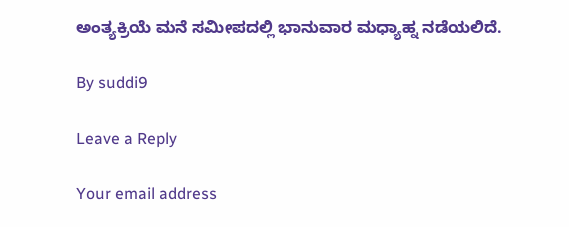ಅಂತ್ಯಕ್ರಿಯೆ ಮನೆ ಸಮೀಪದಲ್ಲಿ ಭಾನುವಾರ ಮಧ್ಯಾಹ್ನ ನಡೆಯಲಿದೆ.

By suddi9

Leave a Reply

Your email address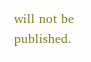will not be published.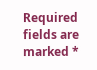Required fields are marked *